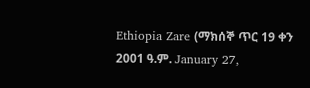Ethiopia Zare (ማክሰኞ ጥር 19 ቀን 2001 ዓ.ም. January 27,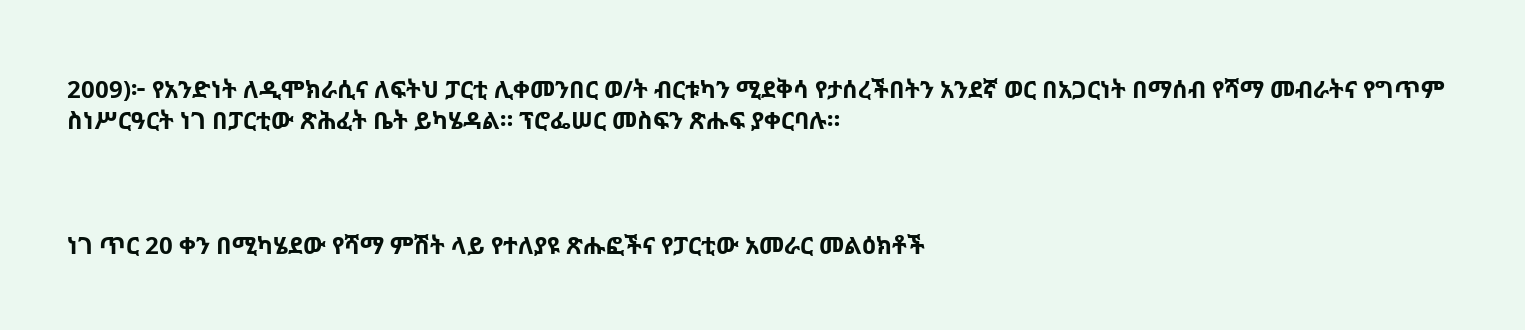2009)፦ የአንድነት ለዲሞክራሲና ለፍትህ ፓርቲ ሊቀመንበር ወ/ት ብርቱካን ሚደቅሳ የታሰረችበትን አንደኛ ወር በአጋርነት በማሰብ የሻማ መብራትና የግጥም ስነሥርዓርት ነገ በፓርቲው ጽሕፈት ቤት ይካሄዳል። ፕሮፌሠር መስፍን ጽሑፍ ያቀርባሉ።



ነገ ጥር 20 ቀን በሚካሄደው የሻማ ምሽት ላይ የተለያዩ ጽሑፎችና የፓርቲው አመራር መልዕክቶች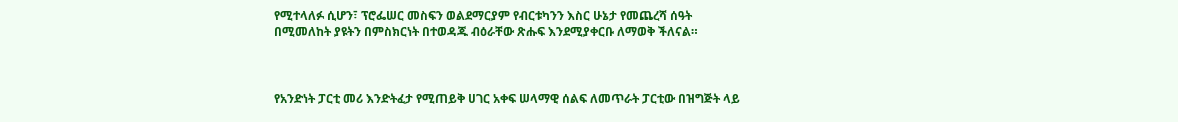የሚተላለፉ ሲሆን፣ ፕሮፌሠር መስፍን ወልደማርያም የብርቱካንን እስር ሁኔታ የመጨረሻ ሰዓት በሚመለከት ያዩትን በምስክርነት በተወዳጁ ብዕራቸው ጽሑፍ እንደሚያቀርቡ ለማወቅ ችለናል።



የአንድነት ፓርቲ መሪ እንድትፈታ የሚጠይቅ ሀገር አቀፍ ሠላማዊ ሰልፍ ለመጥራት ፓርቲው በዝግጅት ላይ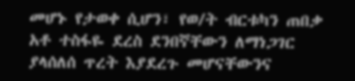መሆኑ የታወቀ ሲሆን፣ የወ/ት ብርቱካን ጠበቃ አቶ ተስፋዬ ደረስ ደንበኛቸውን ለማነጋገር ያላሰለሰ ጥረት እያደረጉ መሆናቸውንና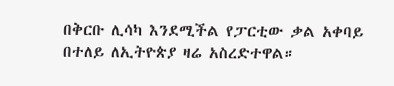በቅርቡ ሊሳካ እንደሚችል የፓርቲው ቃል አቀባይ በተለይ ለኢትዮጵያ ዛሬ አስረድተዋል።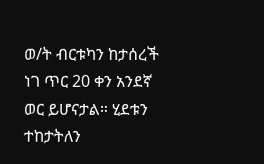ወ/ት ብርቱካን ከታሰረች ነገ ጥር 20 ቀን አንደኛ ወር ይሆናታል። ሂደቱን ተከታትለን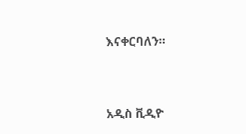እናቀርባለን።



አዲስ ቪዲዮ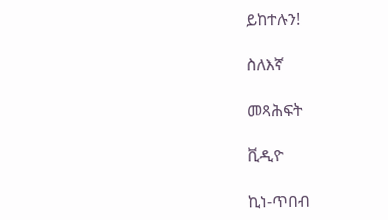ይከተሉን!

ስለእኛ

መጻሕፍት

ቪዲዮ

ኪነ-ጥበብ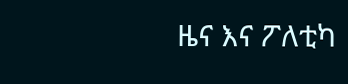ዜና እና ፖለቲካ